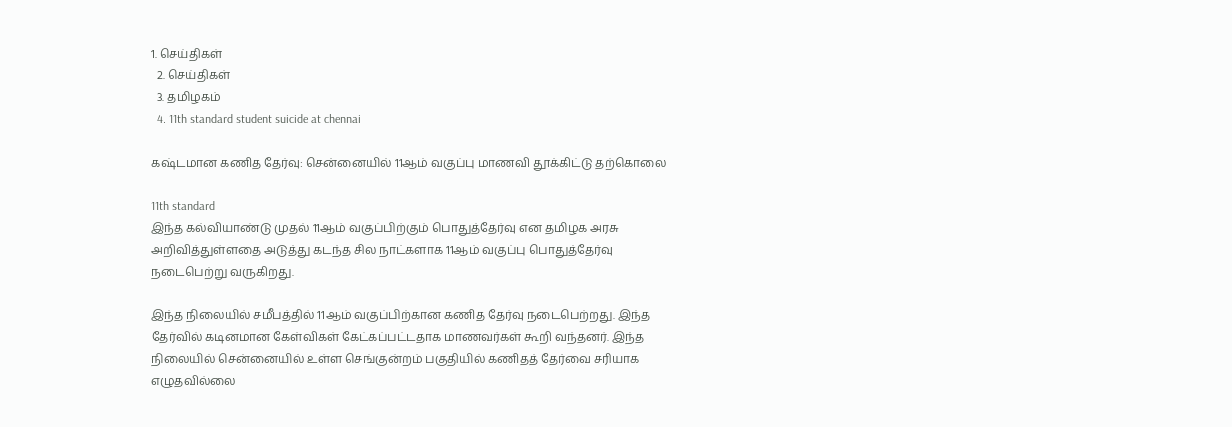1. செய்திகள்
  2. செய்திகள்
  3. த‌மிழக‌ம்
  4. 11th standard student suicide at chennai

கஷ்டமான கணித தேர்வு: சென்னையில் 11ஆம் வகுப்பு மாணவி தூக்கிட்டு தற்கொலை

11th standard
இந்த கல்வியாண்டு முதல் 11ஆம் வகுப்பிற்கும் பொதுத்தேர்வு என தமிழக அரசு அறிவித்துள்ளதை அடுத்து கடந்த சில நாட்களாக 11ஆம் வகுப்பு பொதுத்தேர்வு நடைபெற்று வருகிறது.

இந்த நிலையில் சமீபத்தில் 11ஆம் வகுப்பிற்கான கணித தேர்வு நடைபெற்றது. இந்த தேர்வில் கடினமான கேள்விகள் கேட்கப்பட்டதாக மாணவர்கள் கூறி வந்தனர். இந்த நிலையில் சென்னையில் உள்ள செங்குன்றம் பகுதியில் கணிதத் தேர்வை சரியாக எழுதவில்லை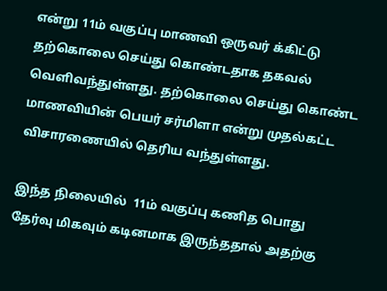என்று 11ம் வகுப்பு மாணவி ஒருவர் க்கிட்டு தற்கொலை செய்து கொண்டதாக தகவல் வெளிவந்துள்ளது. தற்கொலை செய்து கொண்ட மாணவியின் பெயர் சர்மிளா என்று முதல்கட்ட விசாரணையில் தெரிய வந்துள்ளது.

இந்த நிலையில்  11ம் வகுப்பு கணித பொது தேர்வு மிகவும் கடினமாக இருந்ததால் அதற்கு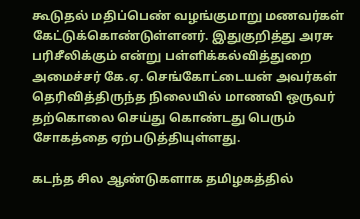கூடுதல் மதிப்பெண் வழங்குமாறு மணவர்கள் கேட்டுக்கொண்டுள்ளனர். இதுகுறித்து அரசு பரிசீலிக்கும் என்று பள்ளிக்கல்வித்துறை அமைச்சர் கே.ஏ. செங்கோட்டையன் அவர்கள் தெரிவித்திருந்த நிலையில் மாணவி ஒருவர் தற்கொலை செய்து கொண்டது பெரும் சோகத்தை ஏற்படுத்தியுள்ளது.

கடந்த சில ஆண்டுகளாக தமிழகத்தில்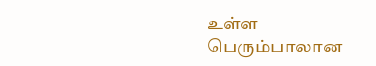உள்ள பெரும்பாலான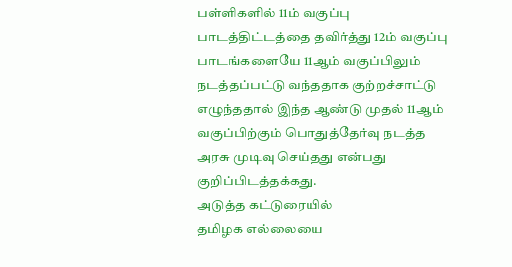பள்ளிகளில் 11ம் வகுப்பு பாடத்திட்டத்தை தவிர்த்து 12ம் வகுப்பு பாடங்களையே 11ஆம் வகுப்பிலும் நடத்தப்பட்டு வந்ததாக குற்றச்சாட்டு எழுந்ததால் இந்த ஆண்டு முதல் 11ஆம் வகுப்பிற்கும் பொதுத்தேர்வு நடத்த அரசு முடிவு செய்தது என்பது குறிப்பிடத்தக்கது.
அடுத்த கட்டுரையில்
தமிழக எல்லையை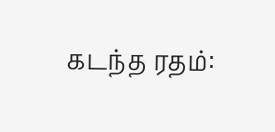கடந்த ரதம்: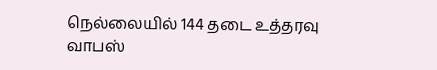நெல்லையில் 144 தடை உத்தரவு வாபஸ்